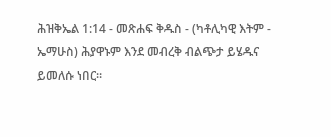ሕዝቅኤል 1:14 - መጽሐፍ ቅዱስ - (ካቶሊካዊ እትም - ኤማሁስ) ሕያዋኑም እንደ መብረቅ ብልጭታ ይሄዱና ይመለሱ ነበር።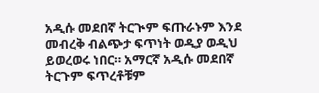አዲሱ መደበኛ ትርጒም ፍጡራኑም እንደ መብረቅ ብልጭታ ፍጥነት ወዲያ ወዲህ ይወረወሩ ነበር። አማርኛ አዲሱ መደበኛ ትርጉም ፍጥረቶቹም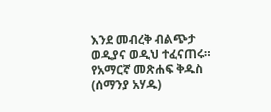እንደ መብረቅ ብልጭታ ወዲያና ወዲህ ተፈናጠሩ። የአማርኛ መጽሐፍ ቅዱስ (ሰማንያ አሃዱ)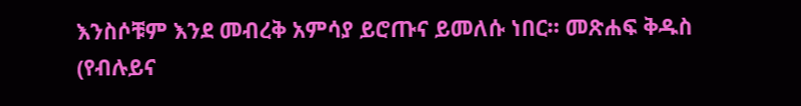እንስሶቹም እንደ መብረቅ አምሳያ ይሮጡና ይመለሱ ነበር። መጽሐፍ ቅዱስ (የብሉይና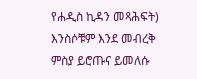የሐዲስ ኪዳን መጻሕፍት) እንስሶቹም እንደ መብረቅ ምስያ ይሮጡና ይመለሱ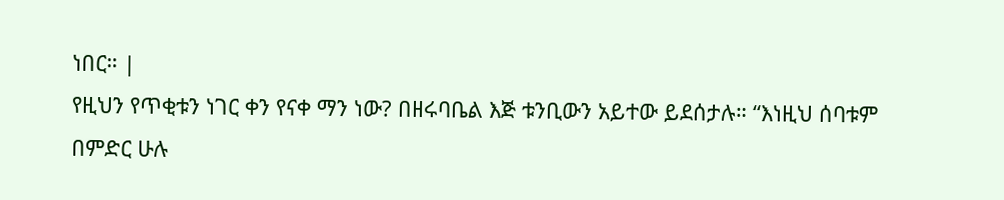ነበር። |
የዚህን የጥቂቱን ነገር ቀን የናቀ ማን ነው? በዘሩባቤል እጅ ቱንቢውን አይተው ይደሰታሉ። “እነዚህ ሰባቱም በምድር ሁሉ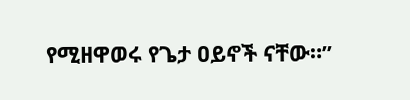የሚዘዋወሩ የጌታ ዐይኖች ናቸው።”